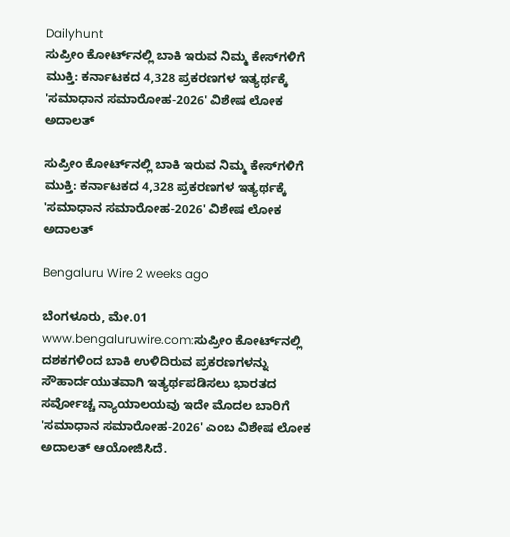Dailyhunt
ಸುಪ್ರೀಂ ಕೋರ್ಟ್‌ನಲ್ಲಿ ಬಾಕಿ ಇರುವ ನಿಮ್ಮ ಕೇಸ್‌ಗಳಿಗೆ ಮುಕ್ತಿ: ಕರ್ನಾಟಕದ 4,328 ಪ್ರಕರಣಗಳ ಇತ್ಯರ್ಥಕ್ಕೆ 'ಸಮಾಧಾನ ಸಮಾರೋಹ-2026' ವಿಶೇಷ ಲೋಕ ಅದಾಲತ್

ಸುಪ್ರೀಂ ಕೋರ್ಟ್‌ನಲ್ಲಿ ಬಾಕಿ ಇರುವ ನಿಮ್ಮ ಕೇಸ್‌ಗಳಿಗೆ ಮುಕ್ತಿ: ಕರ್ನಾಟಕದ 4,328 ಪ್ರಕರಣಗಳ ಇತ್ಯರ್ಥಕ್ಕೆ 'ಸಮಾಧಾನ ಸಮಾರೋಹ-2026' ವಿಶೇಷ ಲೋಕ ಅದಾಲತ್

Bengaluru Wire 2 weeks ago

ಬೆಂಗಳೂರು, ಮೇ.01 www.bengaluruwire.com:ಸುಪ್ರೀಂ ಕೋರ್ಟ್‌ನಲ್ಲಿ ದಶಕಗಳಿಂದ ಬಾಕಿ ಉಳಿದಿರುವ ಪ್ರಕರಣಗಳನ್ನು ಸೌಹಾರ್ದಯುತವಾಗಿ ಇತ್ಯರ್ಥಪಡಿಸಲು ಭಾರತದ ಸರ್ವೋಚ್ಚ ನ್ಯಾಯಾಲಯವು ಇದೇ ಮೊದಲ ಬಾರಿಗೆ 'ಸಮಾಧಾನ ಸಮಾರೋಹ-2026' ಎಂಬ ವಿಶೇಷ ಲೋಕ ಅದಾಲತ್ ಆಯೋಜಿಸಿದೆ.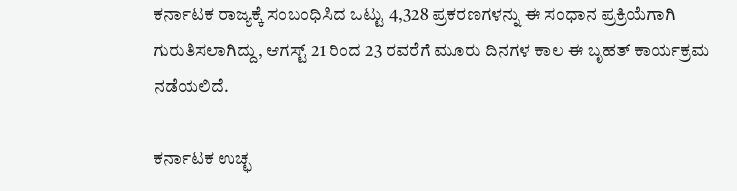ಕರ್ನಾಟಕ ರಾಜ್ಯಕ್ಕೆ ಸಂಬಂಧಿಸಿದ ಒಟ್ಟು 4,328 ಪ್ರಕರಣಗಳನ್ನು ಈ ಸಂಧಾನ ಪ್ರಕ್ರಿಯೆಗಾಗಿ ಗುರುತಿಸಲಾಗಿದ್ದು, ಆಗಸ್ಟ್ 21 ರಿಂದ 23 ರವರೆಗೆ ಮೂರು ದಿನಗಳ ಕಾಲ ಈ ಬೃಹತ್ ಕಾರ್ಯಕ್ರಮ ನಡೆಯಲಿದೆ.

ಕರ್ನಾಟಕ ಉಚ್ಛ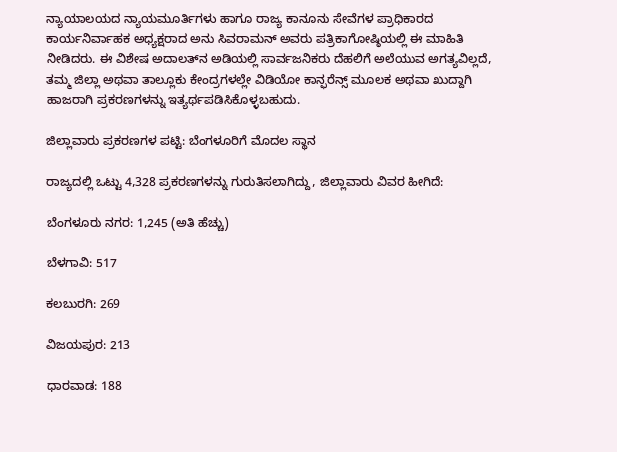ನ್ಯಾಯಾಲಯದ ನ್ಯಾಯಮೂರ್ತಿಗಳು ಹಾಗೂ ರಾಜ್ಯ ಕಾನೂನು ಸೇವೆಗಳ ಪ್ರಾಧಿಕಾರದ ಕಾರ್ಯನಿರ್ವಾಹಕ ಅಧ್ಯಕ್ಷರಾದ ಅನು ಸಿವರಾಮನ್ ಅವರು ಪತ್ರಿಕಾಗೋಷ್ಠಿಯಲ್ಲಿ ಈ ಮಾಹಿತಿ ನೀಡಿದರು. ಈ ವಿಶೇಷ ಅದಾಲತ್‌ನ ಅಡಿಯಲ್ಲಿ ಸಾರ್ವಜನಿಕರು ದೆಹಲಿಗೆ ಅಲೆಯುವ ಅಗತ್ಯವಿಲ್ಲದೆ, ತಮ್ಮ ಜಿಲ್ಲಾ ಅಥವಾ ತಾಲ್ಲೂಕು ಕೇಂದ್ರಗಳಲ್ಲೇ ವಿಡಿಯೋ ಕಾನ್ಫರೆನ್ಸ್ ಮೂಲಕ ಅಥವಾ ಖುದ್ದಾಗಿ ಹಾಜರಾಗಿ ಪ್ರಕರಣಗಳನ್ನು ಇತ್ಯರ್ಥಪಡಿಸಿಕೊಳ್ಳಬಹುದು.

ಜಿಲ್ಲಾವಾರು ಪ್ರಕರಣಗಳ ಪಟ್ಟಿ: ಬೆಂಗಳೂರಿಗೆ ಮೊದಲ ಸ್ಥಾನ

ರಾಜ್ಯದಲ್ಲಿ ಒಟ್ಟು 4,328 ಪ್ರಕರಣಗಳನ್ನು ಗುರುತಿಸಲಾಗಿದ್ದು, ಜಿಲ್ಲಾವಾರು ವಿವರ ಹೀಗಿದೆ:

ಬೆಂಗಳೂರು ನಗರ: 1,245 (ಅತಿ ಹೆಚ್ಚು)

ಬೆಳಗಾವಿ: 517

ಕಲಬುರಗಿ: 269

ವಿಜಯಪುರ: 213

ಧಾರವಾಡ: 188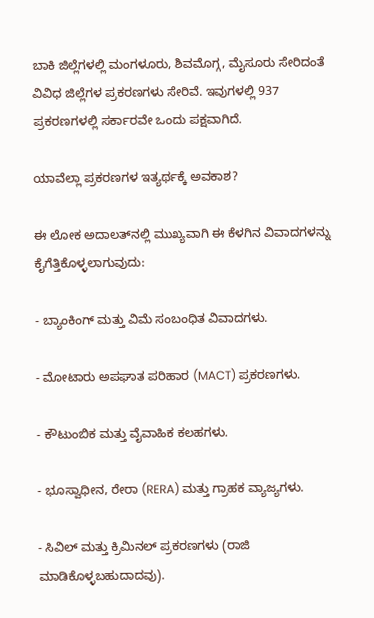ಬಾಕಿ ಜಿಲ್ಲೆಗಳಲ್ಲಿ ಮಂಗಳೂರು, ಶಿವಮೊಗ್ಗ, ಮೈಸೂರು ಸೇರಿದಂತೆ ವಿವಿಧ ಜಿಲ್ಲೆಗಳ ಪ್ರಕರಣಗಳು ಸೇರಿವೆ. ಇವುಗಳಲ್ಲಿ 937 ಪ್ರಕರಣಗಳಲ್ಲಿ ಸರ್ಕಾರವೇ ಒಂದು ಪಕ್ಷವಾಗಿದೆ.

ಯಾವೆಲ್ಲಾ ಪ್ರಕರಣಗಳ ಇತ್ಯರ್ಥಕ್ಕೆ ಅವಕಾಶ?

ಈ ಲೋಕ ಅದಾಲತ್‌ನಲ್ಲಿ ಮುಖ್ಯವಾಗಿ ಈ ಕೆಳಗಿನ ವಿವಾದಗಳನ್ನು ಕೈಗೆತ್ತಿಕೊಳ್ಳಲಾಗುವುದು:

- ಬ್ಯಾಂಕಿಂಗ್ ಮತ್ತು ವಿಮೆ ಸಂಬಂಧಿತ ವಿವಾದಗಳು.

- ಮೋಟಾರು ಅಪಘಾತ ಪರಿಹಾರ (MACT) ಪ್ರಕರಣಗಳು.

- ಕೌಟುಂಬಿಕ ಮತ್ತು ವೈವಾಹಿಕ ಕಲಹಗಳು.

- ಭೂಸ್ವಾಧೀನ, ರೇರಾ (RERA) ಮತ್ತು ಗ್ರಾಹಕ ವ್ಯಾಜ್ಯಗಳು.

- ಸಿವಿಲ್ ಮತ್ತು ಕ್ರಿಮಿನಲ್ ಪ್ರಕರಣಗಳು (ರಾಜಿ ಮಾಡಿಕೊಳ್ಳಬಹುದಾದವು).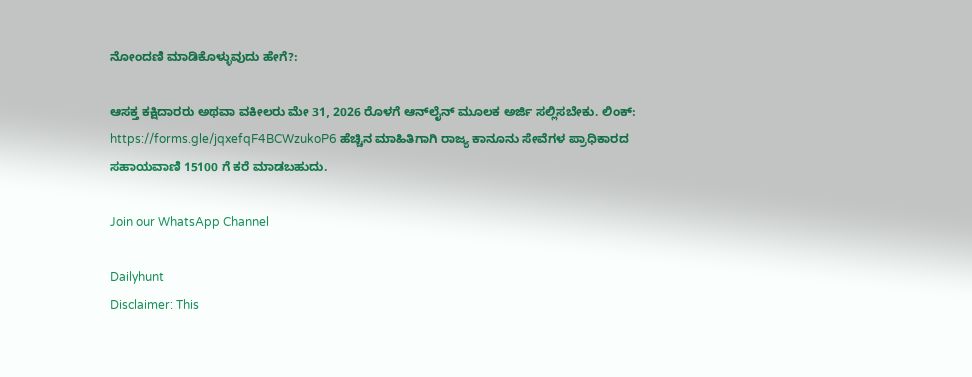ನೋಂದಣಿ ಮಾಡಿಕೊಳ್ಳುವುದು ಹೇಗೆ?:

ಆಸಕ್ತ ಕಕ್ಷಿದಾರರು ಅಥವಾ ವಕೀಲರು ಮೇ 31, 2026 ರೊಳಗೆ ಆನ್‌ಲೈನ್ ಮೂಲಕ ಅರ್ಜಿ ಸಲ್ಲಿಸಬೇಕು. ಲಿಂಕ್: https://forms.gle/jqxefqF4BCWzukoP6 ಹೆಚ್ಚಿನ ಮಾಹಿತಿಗಾಗಿ ರಾಜ್ಯ ಕಾನೂನು ಸೇವೆಗಳ ಪ್ರಾಧಿಕಾರದ ಸಹಾಯವಾಣಿ 15100 ಗೆ ಕರೆ ಮಾಡಬಹುದು.

Join our WhatsApp Channel

Dailyhunt
Disclaimer: This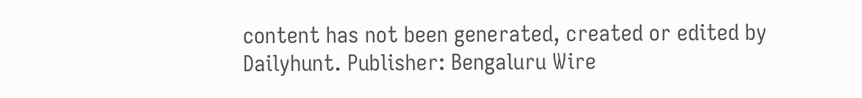content has not been generated, created or edited by Dailyhunt. Publisher: Bengaluru Wire